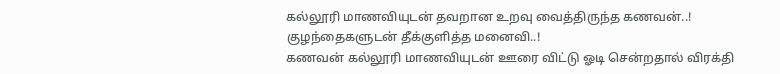கல்லூரி மாணவியுடன் தவறான உறவு வைத்திருந்த கணவன்..! குழந்தைகளுடன் தீக்குளித்த மனைவி..!
கணவன் கல்லூரி மாணவியுடன் ஊரை விட்டு ஓடி சென்றதால் விரக்தி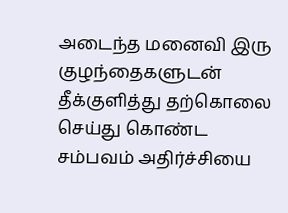அடைந்த மனைவி இரு குழந்தைகளுடன் தீக்குளித்து தற்கொலை செய்து கொண்ட சம்பவம் அதிர்ச்சியை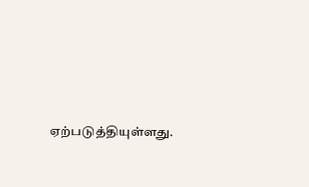ஏற்படுத்தியுள்ளது.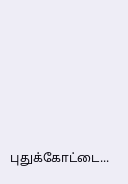புதுக்கோட்டை...